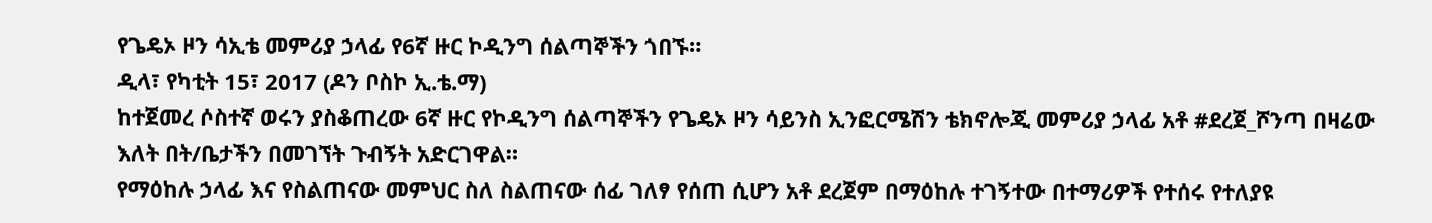የጌዴኦ ዞን ሳኢቴ መምሪያ ኃላፊ የ6ኛ ዙር ኮዲንግ ሰልጣኞችን ጎበኙ።
ዲላ፣ የካቲት 15፣ 2017 (ዶን ቦስኮ ኢ.ቴ.ማ)
ከተጀመረ ሶስተኛ ወሩን ያስቆጠረው 6ኛ ዙር የኮዲንግ ሰልጣኞችን የጌዴኦ ዞን ሳይንስ ኢንፎርሜሽን ቴክኖሎጂ መምሪያ ኃላፊ አቶ #ደረጀ_ሾንጣ በዛሬው እለት በት/ቤታችን በመገኘት ጉብኝት አድርገዋል።
የማዕከሉ ኃላፊ እና የስልጠናው መምህር ስለ ስልጠናው ሰፊ ገለፃ የሰጠ ሲሆን አቶ ደረጀም በማዕከሉ ተገኝተው በተማሪዎች የተሰሩ የተለያዩ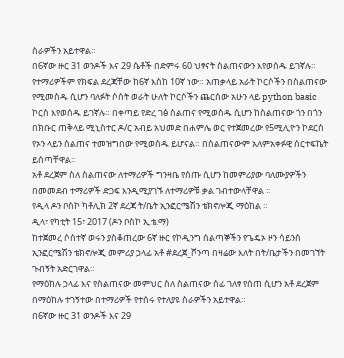ስራዎችን አይተዋል።
በ6ኛው ዙር 31 ወንዶች እና 29 ሴቶች በድምሩ 60 ህፃናት ስልጠናውን እየወሰዱ ይገኛሉ። የተማሪዎችም የክፍል ደረጃቸው ከ6ኛ እስከ 10ኛ ነው። አጠቃላይ አራት ኮርሶችን በስልጠናው የሚመስዱ ሲሆን ባለፉት ሶስት ወራት ሁለት ኮርሶችን ጨርሰው አሁን ላይ python basic ኮርስ እየወሰዱ ይገኛሉ። በቀጣይ የድረ ገፅ ስልጠና የሚወስዱ ሲሆን ከስልጠናው ጎን በጎን በክቡር ጠቅላይ ሚኒስተር ዶ/ር አብይ አህመድ በሐምሌ ወር የተጀመረው የ5ሚሊዮን ኮደርስ የኦን ላይን ስልጠና ተመዝግበው የሚወስዱ ይሆናል። በስልጠናውም አለምአቀፉዊ ሰርተፍኬት ይሰጣቸዋል።
አቶ ደረጀም ስለ ስልጠናው ለተማሪዎች ግንዛቤ የሰጡ ሲሆን ከመምሪያው ባለሙያዎችን በመመደብ ተማሪዎች ድጋፍ እንዲሚያገኙ ለተማሪዎቹ ቃል ገብተውላቸዋል ።
የዲላ ዶን ቦስኮ ካቶሊክ 2ኛ ደረጃ ት/ቤት ኢንፎርሜሽን ቴክኖሎጂ ማዕከል ።
ዲላ፣ የካቲት 15፣ 2017 (ዶን ቦስኮ ኢ.ቴ.ማ)
ከተጀመረ ሶስተኛ ወሩን ያስቆጠረው 6ኛ ዙር የኮዲንግ ሰልጣኞችን የጌዴኦ ዞን ሳይንስ ኢንፎርሜሽን ቴክኖሎጂ መምሪያ ኃላፊ አቶ #ደረጀ_ሾንጣ በዛሬው እለት በት/ቤታችን በመገኘት ጉብኝት አድርገዋል።
የማዕከሉ ኃላፊ እና የስልጠናው መምህር ስለ ስልጠናው ሰፊ ገለፃ የሰጠ ሲሆን አቶ ደረጀም በማዕከሉ ተገኝተው በተማሪዎች የተሰሩ የተለያዩ ስራዎችን አይተዋል።
በ6ኛው ዙር 31 ወንዶች እና 29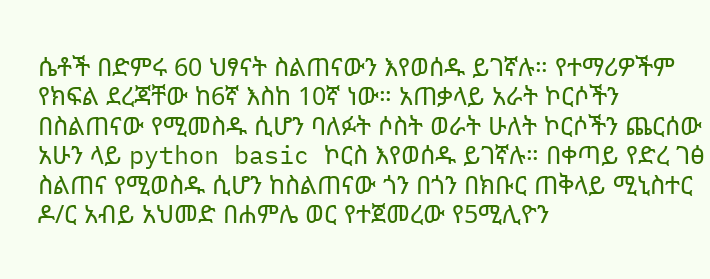ሴቶች በድምሩ 60 ህፃናት ስልጠናውን እየወሰዱ ይገኛሉ። የተማሪዎችም የክፍል ደረጃቸው ከ6ኛ እስከ 10ኛ ነው። አጠቃላይ አራት ኮርሶችን በስልጠናው የሚመስዱ ሲሆን ባለፉት ሶስት ወራት ሁለት ኮርሶችን ጨርሰው አሁን ላይ python basic ኮርስ እየወሰዱ ይገኛሉ። በቀጣይ የድረ ገፅ ስልጠና የሚወስዱ ሲሆን ከስልጠናው ጎን በጎን በክቡር ጠቅላይ ሚኒስተር ዶ/ር አብይ አህመድ በሐምሌ ወር የተጀመረው የ5ሚሊዮን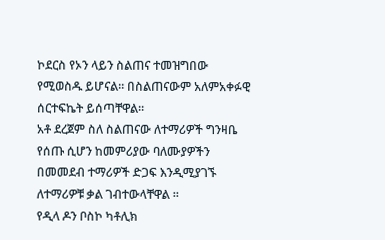ኮደርስ የኦን ላይን ስልጠና ተመዝግበው የሚወስዱ ይሆናል። በስልጠናውም አለምአቀፉዊ ሰርተፍኬት ይሰጣቸዋል።
አቶ ደረጀም ስለ ስልጠናው ለተማሪዎች ግንዛቤ የሰጡ ሲሆን ከመምሪያው ባለሙያዎችን በመመደብ ተማሪዎች ድጋፍ እንዲሚያገኙ ለተማሪዎቹ ቃል ገብተውላቸዋል ።
የዲላ ዶን ቦስኮ ካቶሊክ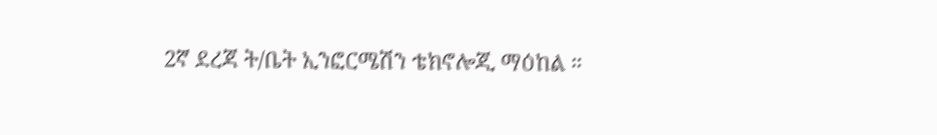2ኛ ደረጃ ት/ቤት ኢንፎርሜሽን ቴክኖሎጂ ማዕከል ።